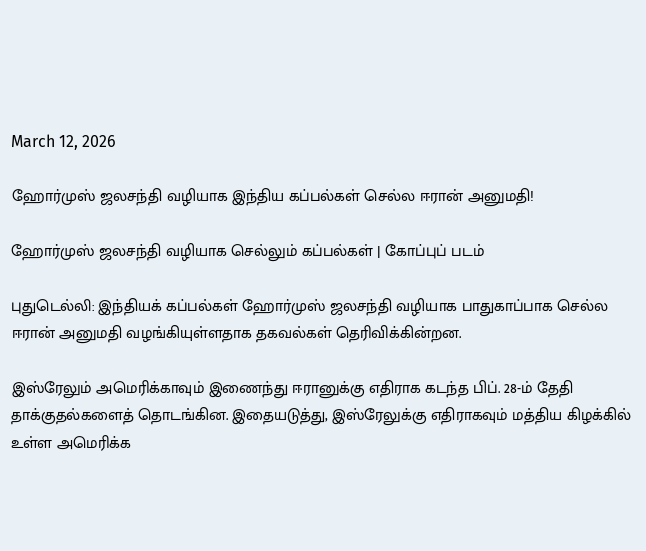March 12, 2026

ஹோர்முஸ் ஜலசந்தி வழியாக இந்திய கப்பல்கள் செல்ல ஈரான் அனுமதி!

ஹோர்முஸ் ஜலசந்தி வழியாக செல்லும் கப்பல்கள் | கோப்புப் படம்

புதுடெல்லி: இந்தியக் கப்பல்கள் ஹோர்முஸ் ஜலசந்தி வழியாக பாதுகாப்பாக செல்ல ஈரான் அனுமதி வழங்கியுள்ளதாக தகவல்கள் தெரிவிக்கின்றன.

இஸ்ரேலும் அமெரிக்காவும் இணைந்து ஈரானுக்கு எதிராக கடந்த பிப். 28-ம் தேதி தாக்குதல்களைத் தொடங்கின. இதையடுத்து, இஸ்ரேலுக்கு எதிராகவும் மத்திய கிழக்கில் உள்ள அமெரிக்க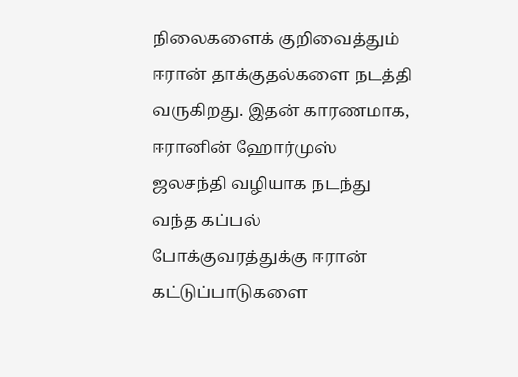நிலைகளைக் குறிவைத்தும் ஈரான் தாக்குதல்களை நடத்தி வருகிறது. இதன் காரணமாக, ஈரானின் ஹோர்முஸ் ஜலசந்தி வழியாக நடந்து வந்த கப்பல் போக்குவரத்துக்கு ஈரான் கட்டுப்பாடுகளை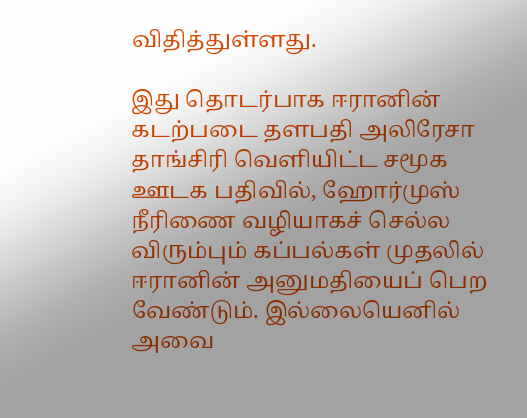விதித்துள்ளது.

இது தொடர்பாக ஈரானின் கடற்படை தளபதி அலிரேசா தாங்சிரி வெளியிட்ட சமூக ஊடக பதிவில், ஹோர்முஸ் நீரிணை வழியாகச் செல்ல விரும்பும் கப்பல்கள் முதலில் ஈரானின் அனுமதியைப் பெற வேண்டும். இல்லையெனில் அவை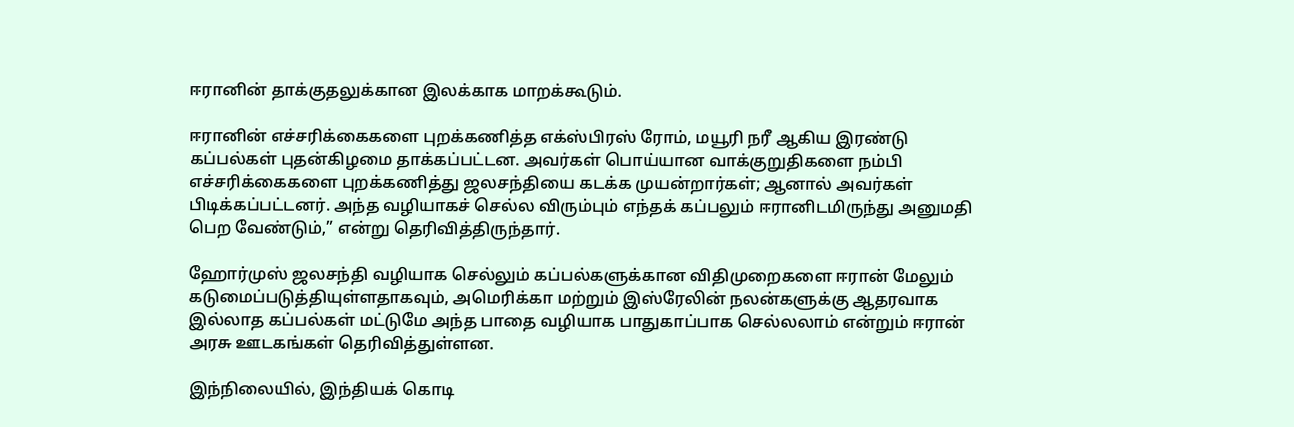ஈரானின் தாக்குதலுக்கான இலக்காக மாறக்கூடும்.

ஈரானின் எச்சரிக்கைகளை புறக்கணித்த எக்ஸ்பிரஸ் ரோம், மயூரி நரீ ஆகிய இரண்டு கப்பல்கள் புதன்கிழமை தாக்கப்பட்டன. அவர்கள் பொய்யான வாக்குறுதிகளை நம்பி எச்சரிக்கைகளை புறக்கணித்து ஜலசந்தியை கடக்க முயன்றார்கள்; ஆனால் அவர்கள் பிடிக்கப்பட்டனர். அந்த வழியாகச் செல்ல விரும்பும் எந்தக் கப்பலும் ஈரானிடமிருந்து அனுமதி பெற வேண்டும்,” என்று தெரிவித்திருந்தார்.

ஹோர்முஸ் ஜலசந்தி வழியாக செல்லும் கப்பல்களுக்கான விதிமுறைகளை ஈரான் மேலும் கடுமைப்படுத்தியுள்ளதாகவும், அமெரிக்கா மற்றும் இஸ்ரேலின் நலன்களுக்கு ஆதரவாக இல்லாத கப்பல்கள் மட்டுமே அந்த பாதை வழியாக பாதுகாப்பாக செல்லலாம் என்றும் ஈரான் அரசு ஊடகங்கள் தெரிவித்துள்ளன.

இந்நிலையில், இந்தியக் கொடி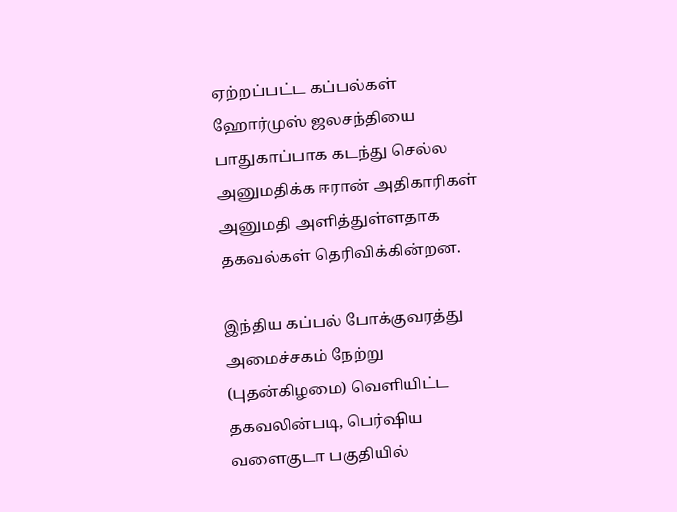ஏற்றப்பட்ட கப்பல்கள் ஹோர்முஸ் ஜலசந்தியை பாதுகாப்பாக கடந்து செல்ல அனுமதிக்க ஈரான் அதிகாரிகள் அனுமதி அளித்துள்ளதாக தகவல்கள் தெரிவிக்கின்றன.

இந்திய கப்பல் போக்குவரத்து அமைச்சகம் நேற்று (புதன்கிழமை) வெளியிட்ட தகவலின்படி, பெர்ஷிய வளைகுடா பகுதியில்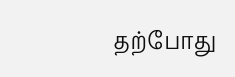தற்போது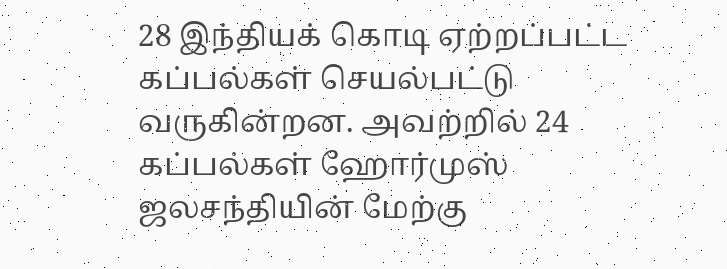28 இந்தியக் கொடி ஏற்றப்பட்ட கப்பல்கள் செயல்பட்டு வருகின்றன. அவற்றில் 24 கப்பல்கள் ஹோர்முஸ் ஜலசந்தியின் மேற்கு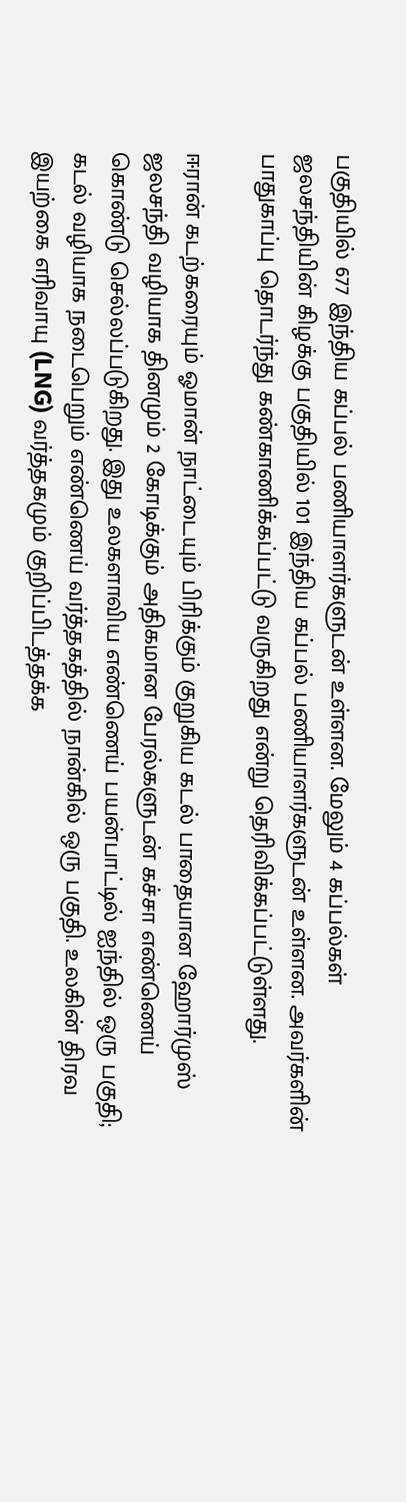பகுதியில் 677 இந்திய கப்பல் பணியாளர்களுடன் உள்ளன. மேலும் 4 கப்பல்கள் ஜலசந்தியின் கிழக்கு பகுதியில் 101 இந்திய கப்பல் பணியாளர்களுடன் உள்ளன. அவர்களின் பாதுகாப்பு தொடர்ந்து கண்காணிக்கப்பட்டு வருகிறது என்று தெரிவிக்கப்பட்டுள்ளது.

ஈரான் கடற்கரையும் ஓமான் நாட்டையும் பிரிக்கும் குறுகிய கடல் பாதையான ஹோர்முஸ் ஜலசந்தி வழியாக தினமும் 2 கோடிக்கும் அதிகமான பேரல்களுடன் கச்சா எண்ணெய் கொண்டு செல்லப்படுகிறது. இது உலகளாவிய எண்ணெய் பயன்பாட்டில் ஐந்தில் ஒரு பகுதி; கடல் வழியாக நடைபெறும் எண்ணெய் வர்த்தகத்தில் நான்கில் ஒரு பகுதி. உலகின் திரவ இயற்கை எரிவாயு (LNG) வர்த்தகமும் குறிப்பிடத்தக்க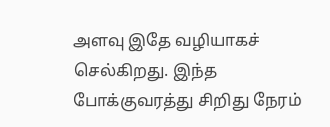அளவு இதே வழியாகச் செல்கிறது. இந்த போக்குவரத்து சிறிது நேரம்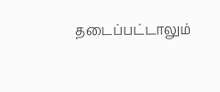தடைப்பட்டாலும்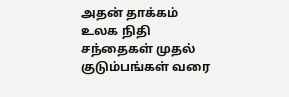அதன் தாக்கம் உலக நிதி சந்தைகள் முதல் குடும்பங்கள் வரை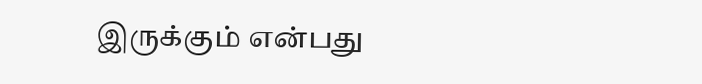இருக்கும் என்பது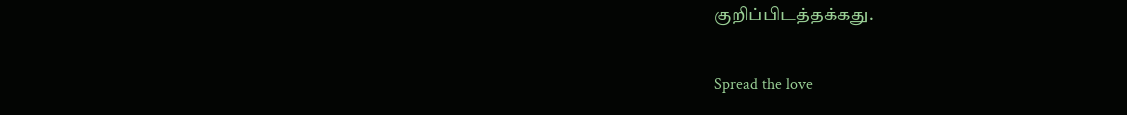குறிப்பிடத்தக்கது.

Spread the love